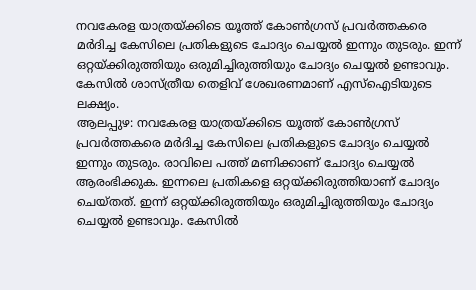നവകേരള യാത്രയ്ക്കിടെ യൂത്ത് കോൺഗ്രസ് പ്രവർത്തകരെ മർദിച്ച കേസിലെ പ്രതികളുടെ ചോദ്യം ചെയ്യൽ ഇന്നും തുടരും. ഇന്ന് ഒറ്റയ്ക്കിരുത്തിയും ഒരുമിച്ചിരുത്തിയും ചോദ്യം ചെയ്യൽ ഉണ്ടാവും. കേസിൽ ശാസ്ത്രീയ തെളിവ് ശേഖരണമാണ് എസ്ഐടിയുടെ ലക്ഷ്യം.
ആലപ്പുഴ: നവകേരള യാത്രയ്ക്കിടെ യൂത്ത് കോൺഗ്രസ് പ്രവർത്തകരെ മർദിച്ച കേസിലെ പ്രതികളുടെ ചോദ്യം ചെയ്യൽ ഇന്നും തുടരും. രാവിലെ പത്ത് മണിക്കാണ് ചോദ്യം ചെയ്യൽ ആരംഭിക്കുക. ഇന്നലെ പ്രതികളെ ഒറ്റയ്ക്കിരുത്തിയാണ് ചോദ്യം ചെയ്തത്. ഇന്ന് ഒറ്റയ്ക്കിരുത്തിയും ഒരുമിച്ചിരുത്തിയും ചോദ്യം ചെയ്യൽ ഉണ്ടാവും. കേസിൽ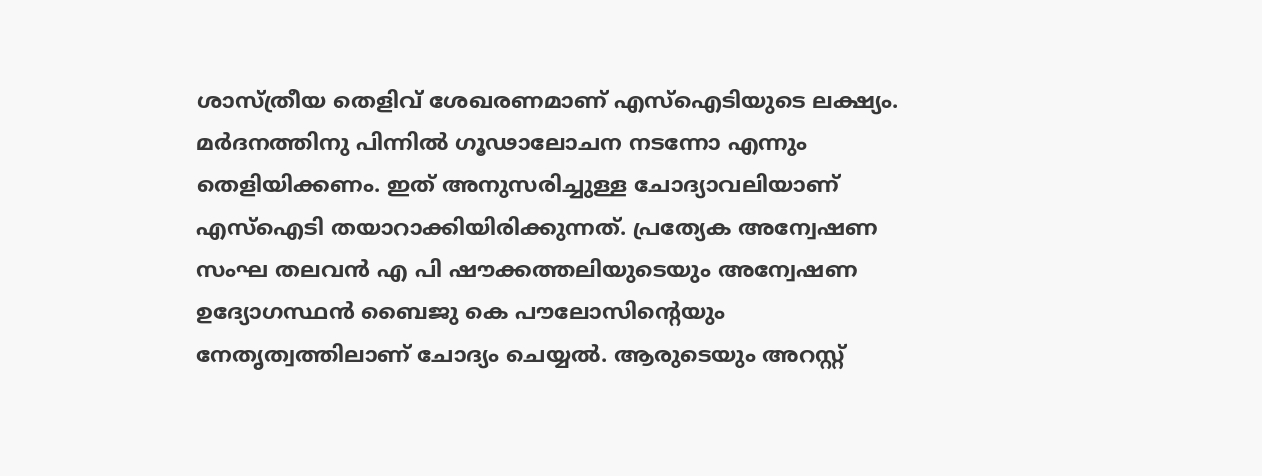ശാസ്ത്രീയ തെളിവ് ശേഖരണമാണ് എസ്ഐടിയുടെ ലക്ഷ്യം.
മർദനത്തിനു പിന്നിൽ ഗൂഢാലോചന നടന്നോ എന്നും തെളിയിക്കണം. ഇത് അനുസരിച്ചുള്ള ചോദ്യാവലിയാണ് എസ്ഐടി തയാറാക്കിയിരിക്കുന്നത്. പ്രത്യേക അന്വേഷണ സംഘ തലവൻ എ പി ഷൗക്കത്തലിയുടെയും അന്വേഷണ ഉദ്യോഗസ്ഥൻ ബൈജു കെ പൗലോസിന്റെയും നേതൃത്വത്തിലാണ് ചോദ്യം ചെയ്യൽ. ആരുടെയും അറസ്റ്റ്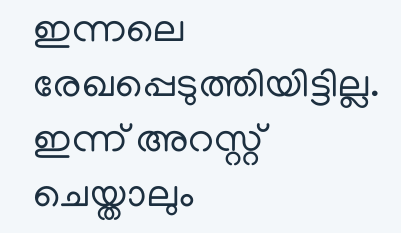ഇന്നലെ രേഖപ്പെടുത്തിയിട്ടില്ല. ഇന്ന് അറസ്റ്റ് ചെയ്താലും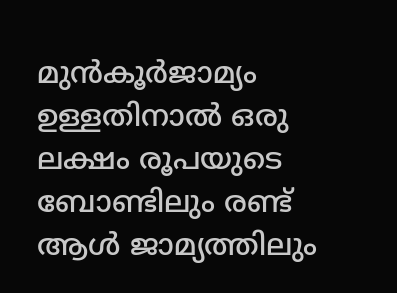മുൻകൂർജാമ്യം ഉള്ളതിനാൽ ഒരു ലക്ഷം രൂപയുടെ ബോണ്ടിലും രണ്ട് ആൾ ജാമ്യത്തിലും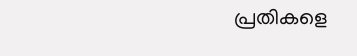പ്രതികളെ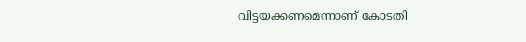വിട്ടയക്കണമെന്നാണ് കോടതി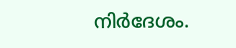നിർദേശം.